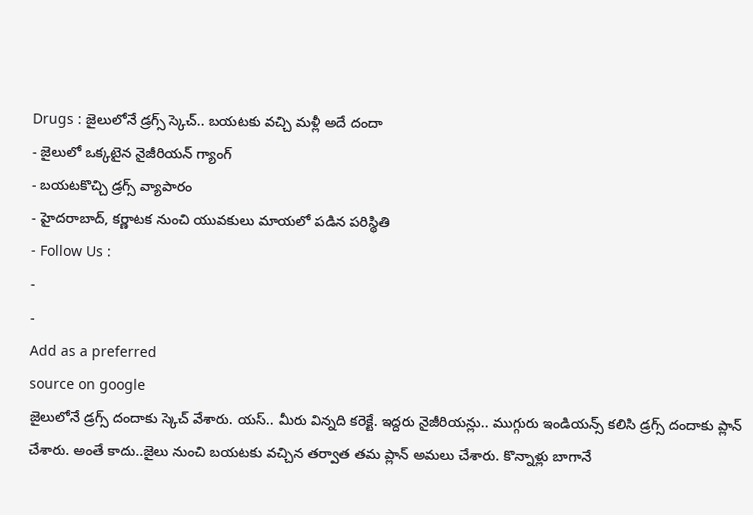Drugs : జైలులోనే డ్రగ్స్ స్కెచ్.. బయటకు వచ్చి మళ్లీ అదే దందా
- జైలులో ఒక్కటైన నైజీరియన్ గ్యాంగ్
- బయటకొచ్చి డ్రగ్స్ వ్యాపారం
- హైదరాబాద్, కర్ణాటక నుంచి యువకులు మాయలో పడిన పరిస్థితి
- Follow Us :
-
-
Add as a preferred
source on google
జైలులోనే డ్రగ్స్ దందాకు స్కెచ్ వేశారు. యస్.. మీరు విన్నది కరెక్టే. ఇద్దరు నైజీరియన్లు.. ముగ్గురు ఇండియన్స్ కలిసి డ్రగ్స్ దందాకు ప్లాన్ చేశారు. అంతే కాదు..జైలు నుంచి బయటకు వచ్చిన తర్వాత తమ ప్లాన్ అమలు చేశారు. కొన్నాళ్లు బాగానే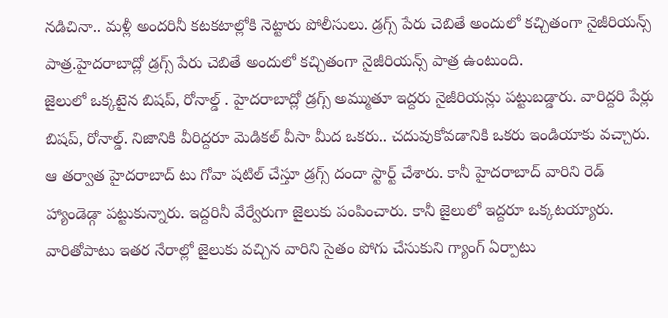నడిచినా.. మళ్లీ అందరినీ కటకటాల్లోకి నెట్టారు పోలీసులు. డ్రగ్స్ పేరు చెబితే అందులో కచ్చితంగా నైజీరియన్స్ పాత్ర.హైదరాబాద్లో డ్రగ్స్ పేరు చెబితే అందులో కచ్చితంగా నైజీరియన్స్ పాత్ర ఉంటుంది.
జైలులో ఒక్కటైన బిషప్, రోనాల్డ్ . హైదరాబాద్లో డ్రగ్స్ అమ్ముతూ ఇద్దరు నైజీరియన్లు పట్టుబడ్డారు. వారిద్దరి పేర్లు బిషప్, రోనాల్డ్. నిజానికి వీరిద్దరూ మెడికల్ వీసా మీద ఒకరు.. చదువుకోవడానికి ఒకరు ఇండియాకు వచ్చారు. ఆ తర్వాత హైదరాబాద్ టు గోవా షటిల్ చేస్తూ డ్రగ్స్ దందా స్టార్ట్ చేశారు. కానీ హైదరాబాద్ వారిని రెడ్ హ్యాండెడ్గా పట్టుకున్నారు. ఇద్దరినీ వేర్వేరుగా జైలుకు పంపించారు. కానీ జైలులో ఇద్దరూ ఒక్కటయ్యారు. వారితోపాటు ఇతర నేరాల్లో జైలుకు వచ్చిన వారిని సైతం పోగు చేసుకుని గ్యాంగ్ ఏర్పాటు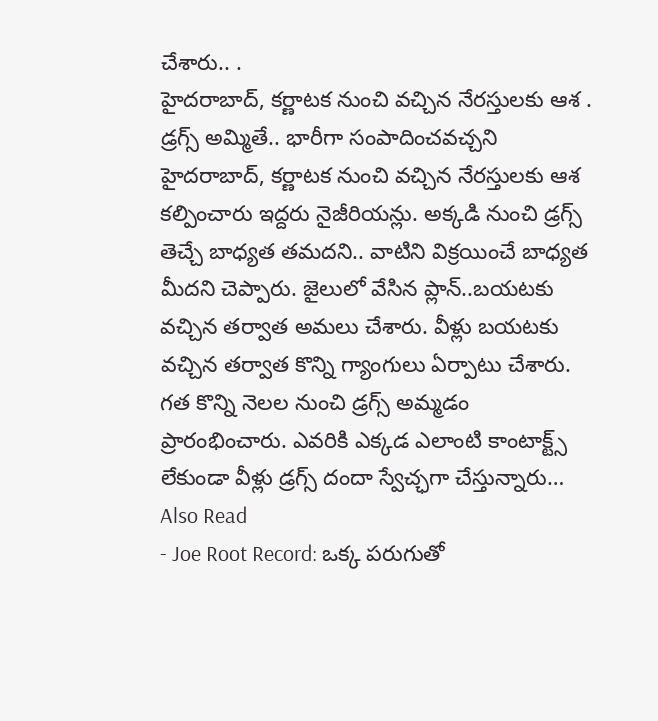చేశారు.. .
హైదరాబాద్, కర్ణాటక నుంచి వచ్చిన నేరస్తులకు ఆశ . డ్రగ్స్ అమ్మితే.. భారీగా సంపాదించవచ్చని హైదరాబాద్, కర్ణాటక నుంచి వచ్చిన నేరస్తులకు ఆశ కల్పించారు ఇద్దరు నైజీరియన్లు. అక్కడి నుంచి డ్రగ్స్ తెచ్చే బాధ్యత తమదని.. వాటిని విక్రయించే బాధ్యత మీదని చెప్పారు. జైలులో వేసిన ప్లాన్..బయటకు వచ్చిన తర్వాత అమలు చేశారు. వీళ్లు బయటకు వచ్చిన తర్వాత కొన్ని గ్యాంగులు ఏర్పాటు చేశారు. గత కొన్ని నెలల నుంచి డ్రగ్స్ అమ్మడం ప్రారంభించారు. ఎవరికి ఎక్కడ ఎలాంటి కాంటాక్ట్స్ లేకుండా వీళ్లు డ్రగ్స్ దందా స్వేచ్ఛగా చేస్తున్నారు…
Also Read
- Joe Root Record: ఒక్క పరుగుతో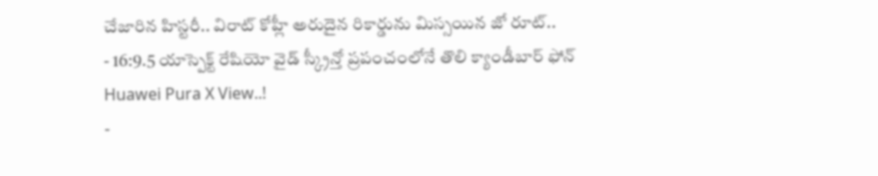చేజారిన హిస్టరీ.. విరాట్ కోహ్లీ అరుదైన రికార్డును మిస్సయిన జో రూట్..
- 16:9.5 యాస్పెక్ట్ రేషియో వైడ్ స్క్రీన్తో ప్రపంచంలోనే తొలి క్యాండీబార్ ఫోన్ Huawei Pura X View..!
-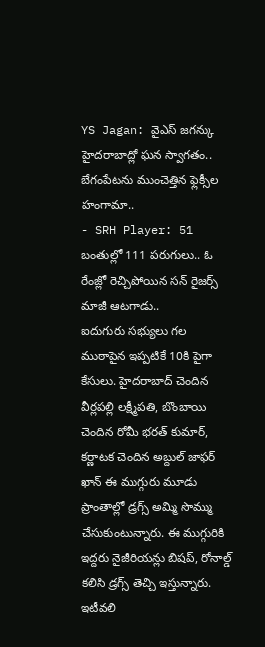YS Jagan: వైఎస్ జగన్కు హైదరాబాద్లో ఘన స్వాగతం.. బేగంపేటను ముంచెత్తిన ఫ్లెక్సీల హంగామా..
- SRH Player: 51 బంతుల్లో 111 పరుగులు.. ఓ రేంజ్లో రెచ్చిపోయిన సన్ రైజర్స్ మాజీ ఆటగాడు..
ఐదుగురు సభ్యులు గల ముఠాపైన ఇప్పటికే 10కి పైగా కేసులు. హైదరాబాద్ చెందిన వీర్లపల్లి లక్ష్మీపతి, బొంబాయి చెందిన రోమీ భరత్ కుమార్, కర్ణాటక చెందిన అబ్దుల్ జాఫర్ ఖాన్ ఈ ముగ్గురు మూడు ప్రాంతాల్లో డ్రగ్స్ అమ్మి సొమ్ము చేసుకుంటున్నారు. ఈ ముగ్గురికి ఇద్దరు నైజీరియన్లు బిషప్, రోనాల్డ్ కలిసి డ్రగ్స్ తెచ్చి ఇస్తున్నారు. ఇటీవలి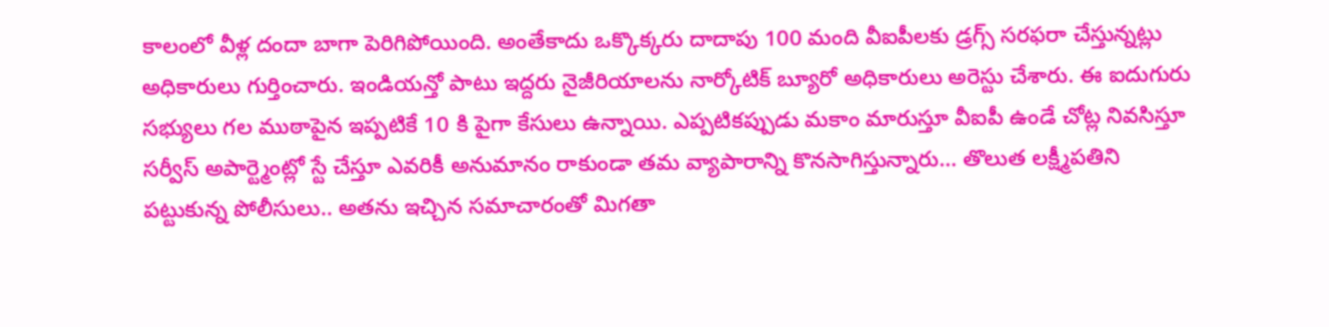కాలంలో వీళ్ల దందా బాగా పెరిగిపోయింది. అంతేకాదు ఒక్కొక్కరు దాదాపు 100 మంది వీఐపీలకు డ్రగ్స్ సరఫరా చేస్తున్నట్లు అధికారులు గుర్తించారు. ఇండియన్తో పాటు ఇద్దరు నైజీరియాలను నార్కోటిక్ బ్యూరో అధికారులు అరెస్టు చేశారు. ఈ ఐదుగురు సభ్యులు గల ముఠాపైన ఇప్పటికే 10 కి పైగా కేసులు ఉన్నాయి. ఎప్పటికప్పుడు మకాం మారుస్తూ వీఐపీ ఉండే చోట్ల నివసిస్తూ సర్వీస్ అపార్ట్మెంట్లో స్టే చేస్తూ ఎవరికీ అనుమానం రాకుండా తమ వ్యాపారాన్ని కొనసాగిస్తున్నారు… తొలుత లక్ష్మీపతిని పట్టుకున్న పోలీసులు.. అతను ఇచ్చిన సమాచారంతో మిగతా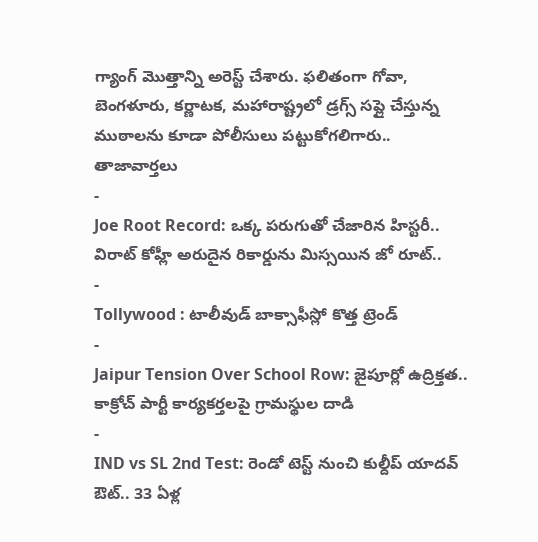గ్యాంగ్ మొత్తాన్ని అరెస్ట్ చేశారు. ఫలితంగా గోవా, బెంగళూరు, కర్ణాటక, మహారాష్ట్రలో డ్రగ్స్ సప్లై చేస్తున్న ముఠాలను కూడా పోలీసులు పట్టుకోగలిగారు..
తాజావార్తలు
-
Joe Root Record: ఒక్క పరుగుతో చేజారిన హిస్టరీ.. విరాట్ కోహ్లీ అరుదైన రికార్డును మిస్సయిన జో రూట్..
-
Tollywood : టాలీవుడ్ బాక్సాఫీస్లో కొత్త ట్రెండ్
-
Jaipur Tension Over School Row: జైపూర్లో ఉద్రిక్తత.. కాక్రోచ్ పార్టీ కార్యకర్తలపై గ్రామస్థుల దాడి
-
IND vs SL 2nd Test: రెండో టెస్ట్ నుంచి కుల్దీప్ యాదవ్ ఔట్.. 33 ఏళ్ల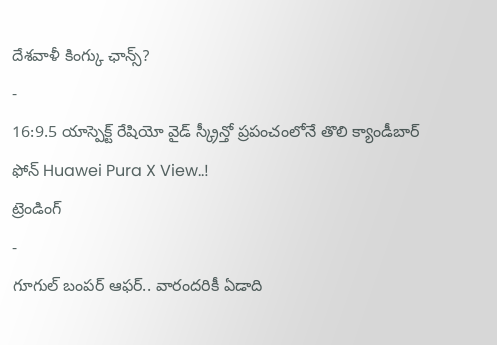దేశవాళీ కింగ్కు ఛాన్స్?
-
16:9.5 యాస్పెక్ట్ రేషియో వైడ్ స్క్రీన్తో ప్రపంచంలోనే తొలి క్యాండీబార్ ఫోన్ Huawei Pura X View..!
ట్రెండింగ్
-
గూగుల్ బంపర్ ఆఫర్.. వారందరికీ ఏడాది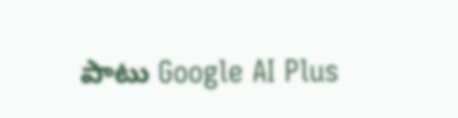పాటు Google AI Plus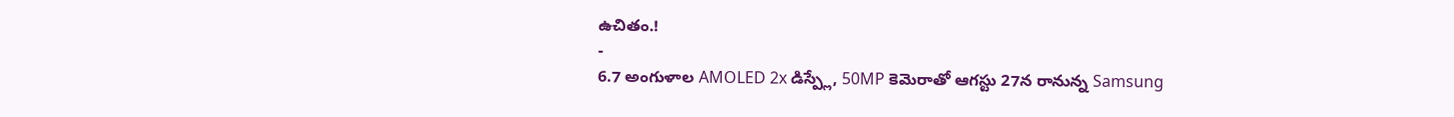ఉచితం.!
-
6.7 అంగుళాల AMOLED 2x డిస్ప్లే, 50MP కెమెరాతో ఆగస్టు 27న రానున్న Samsung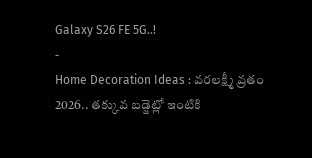Galaxy S26 FE 5G..!
-
Home Decoration Ideas : వరలక్ష్మీ వ్రతం 2026.. తక్కువ బడ్జెట్లో ఇంటికి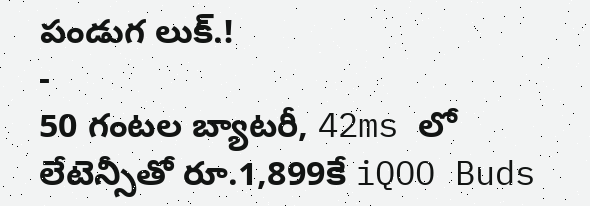పండుగ లుక్.!
-
50 గంటల బ్యాటరీ, 42ms లో లేటెన్సీతో రూ.1,899కే iQOO Buds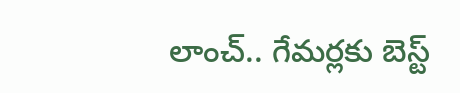లాంచ్.. గేమర్లకు బెస్ట్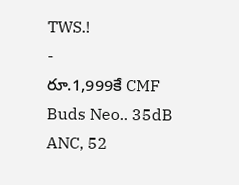TWS.!
-
రూ.1,999కే CMF Buds Neo.. 35dB ANC, 52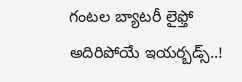గంటల బ్యాటరీ లైఫ్తో అదిరిపోయే ఇయర్బడ్స్..!